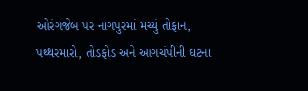ઓરંગજેબ પર નાગપુરમાં મચ્યું તોફાન, પથ્થરમારો, તોડફોડ અને આગચંપીની ઘટના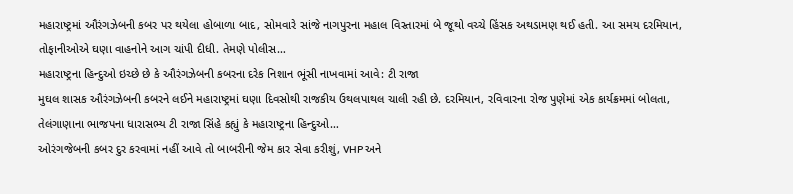મહારાષ્ટ્રમાં ઔરંગઝેબની કબર પર થયેલા હોબાળા બાદ, સોમવારે સાંજે નાગપુરના મહાલ વિસ્તારમાં બે જૂથો વચ્ચે હિંસક અથડામણ થઈ હતી. આ સમય દરમિયાન, તોફાનીઓએ ઘણા વાહનોને આગ ચાંપી દીધી. તેમણે પોલીસ…
મહારાષ્ટ્રના હિન્દુઓ ઇચ્છે છે કે ઔરંગઝેબની કબરના દરેક નિશાન ભૂંસી નાખવામાં આવે: ટી રાજા
મુઘલ શાસક ઔરંગઝેબની કબરને લઈને મહારાષ્ટ્રમાં ઘણા દિવસોથી રાજકીય ઉથલપાથલ ચાલી રહી છે. દરમિયાન, રવિવારના રોજ પુણેમાં એક કાર્યક્રમમાં બોલતા, તેલંગાણાના ભાજપના ધારાસભ્ય ટી રાજા સિંહે કહ્યું કે મહારાષ્ટ્રના હિન્દુઓ…
ઓરંગજેબની કબર દુર કરવામાં નહીં આવે તો બાબરીની જેમ કાર સેવા કરીશું, VHP અને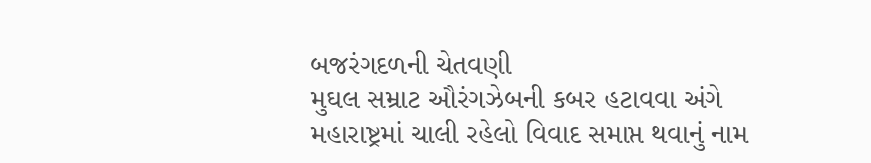બજરંગદળની ચેતવણી
મુઘલ સમ્રાટ ઔરંગઝેબની કબર હટાવવા અંગે મહારાષ્ટ્રમાં ચાલી રહેલો વિવાદ સમાપ્ત થવાનું નામ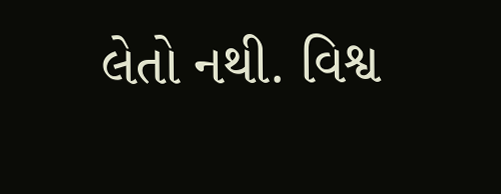લેતો નથી. વિશ્વ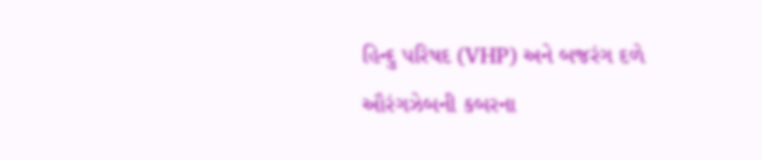હિન્દુ પરિષદ (VHP) અને બજરંગ દળે ઔરંગઝેબની કબરના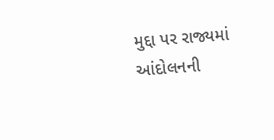મુદ્દા પર રાજ્યમાં આંદોલનની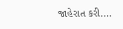જાહેરાત કરી.…